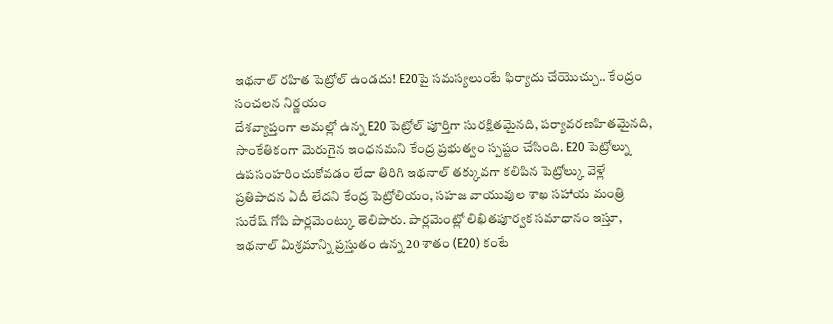ఇథనాల్ రహిత పెట్రోల్ ఉండదు! E20పై సమస్యలుంటే ఫిర్యాదు చేయొచ్చు.. కేంద్రం సంచలన నిర్ణయం
దేశవ్యాప్తంగా అమల్లో ఉన్న E20 పెట్రోల్ పూర్తిగా సురక్షితమైనది, పర్యావరణహితమైనది, సాంకేతికంగా మెరుగైన ఇంధనమని కేంద్ర ప్రభుత్వం స్పష్టం చేసింది. E20 పెట్రోల్ను ఉపసంహరించుకోవడం లేదా తిరిగి ఇథనాల్ తక్కువగా కలిపిన పెట్రోల్కు వెళ్లే ప్రతిపాదన ఏదీ లేదని కేంద్ర పెట్రోలియం, సహజ వాయువుల శాఖ సహాయ మంత్రి సురేష్ గోపి పార్లమెంట్కు తెలిపారు. పార్లమెంట్లో లిఖితపూర్వక సమాధానం ఇస్తూ, ఇథనాల్ మిశ్రమాన్ని ప్రస్తుతం ఉన్న 20 శాతం (E20) కంటే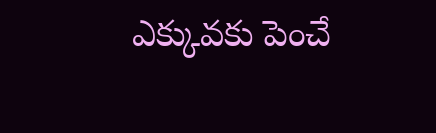ఎక్కువకు పెంచే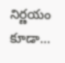నిర్ణయం కూడా…